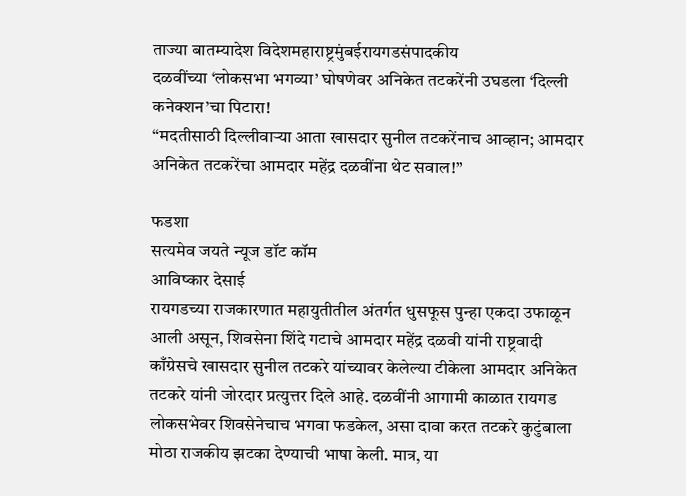ताज्या बातम्यादेश विदेशमहाराष्ट्रमुंबईरायगडसंपादकीय
दळवींच्या ‘लोकसभा भगव्या’ घोषणेवर अनिकेत तटकरेंनी उघडला ‘दिल्ली कनेक्शन’चा पिटारा!
“मदतीसाठी दिल्लीवाऱ्या आता खासदार सुनील तटकरेंनाच आव्हान; आमदार अनिकेत तटकरेंचा आमदार महेंद्र दळवींना थेट सवाल!”

फडशा
सत्यमेव जयते न्यूज डॉट कॉम
आविष्कार देसाई
रायगडच्या राजकारणात महायुतीतील अंतर्गत धुसफूस पुन्हा एकदा उफाळून आली असून, शिवसेना शिंदे गटाचे आमदार महेंद्र दळवी यांनी राष्ट्रवादी काँग्रेसचे खासदार सुनील तटकरे यांच्यावर केलेल्या टीकेला आमदार अनिकेत तटकरे यांनी जोरदार प्रत्युत्तर दिले आहे. दळवींनी आगामी काळात रायगड लोकसभेवर शिवसेनेचाच भगवा फडकेल, असा दावा करत तटकरे कुटुंबाला मोठा राजकीय झटका देण्याची भाषा केली. मात्र, या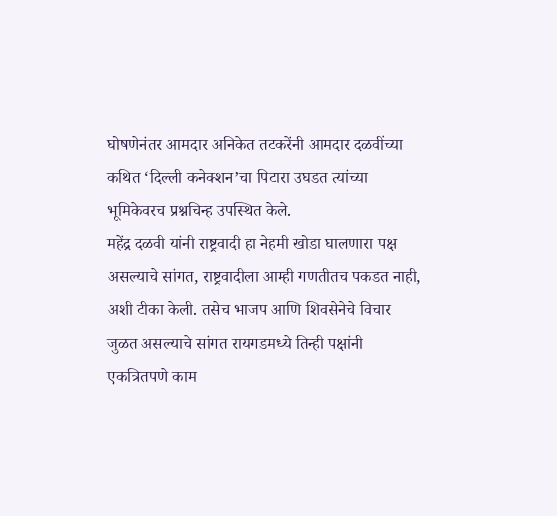घोषणेनंतर आमदार अनिकेत तटकरेंनी आमदार दळवींच्या कथित ‘दिल्ली कनेक्शन’चा पिटारा उघडत त्यांच्या भूमिकेवरच प्रश्नचिन्ह उपस्थित केले.
महेंद्र दळवी यांनी राष्ट्रवादी हा नेहमी खोडा घालणारा पक्ष असल्याचे सांगत, राष्ट्रवादीला आम्ही गणतीतच पकडत नाही, अशी टीका केली. तसेच भाजप आणि शिवसेनेचे विचार जुळत असल्याचे सांगत रायगडमध्ये तिन्ही पक्षांनी एकत्रितपणे काम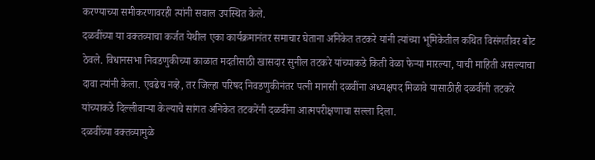करण्याच्या समीकरणावरही त्यांनी सवाल उपस्थित केले.
दळवींच्या या वक्तव्याचा कर्जत येथील एका कार्यक्रमानंतर समाचार घेताना अनिकेत तटकरे यांनी त्यांच्या भूमिकेतील कथित विसंगतीवर बोट ठेवले. विधानसभा निवडणुकीच्या काळात मदतीसाठी खासदार सुनील तटकरे यांच्याकडे किती वेळा फेऱ्या मारल्या, याची माहिती असल्याचा दावा त्यांनी केला. एवढेच नव्हे, तर जिल्हा परिषद निवडणुकीनंतर पत्नी मानसी दळवींना अध्यक्षपद मिळावे यासाठीही दळवींनी तटकरे यांच्याकडे दिल्लीवाऱ्या केल्याचे सांगत अनिकेत तटकरेंनी दळवींना आत्मपरीक्षणाचा सल्ला दिला.
दळवींच्या वक्तव्यामुळे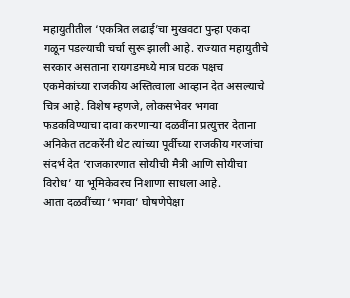महायुतीतील ‘एकत्रित लढाई’चा मुखवटा पुन्हा एकदा गळून पडल्याची चर्चा सुरू झाली आहे. राज्यात महायुतीचे सरकार असताना रायगडमध्ये मात्र घटक पक्षच एकमेकांच्या राजकीय अस्तित्वाला आव्हान देत असल्याचे चित्र आहे. विशेष म्हणजे, लोकसभेवर भगवा फडकविण्याचा दावा करणाऱ्या दळवींना प्रत्युत्तर देताना अनिकेत तटकरेंनी थेट त्यांच्या पूर्वीच्या राजकीय गरजांचा संदर्भ देत ‘राजकारणात सोयीची मैत्री आणि सोयीचा विरोध’ या भूमिकेवरच निशाणा साधला आहे.
आता दळवींच्या ‘भगवा’ घोषणेपेक्षा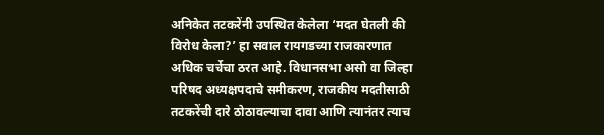अनिकेत तटकरेंनी उपस्थित केलेला ‘मदत घेतली की विरोध केला?’ हा सवाल रायगडच्या राजकारणात अधिक चर्चेचा ठरत आहे. विधानसभा असो वा जिल्हा परिषद अध्यक्षपदाचे समीकरण, राजकीय मदतीसाठी तटकरेंची दारे ठोठावल्याचा दावा आणि त्यानंतर त्याच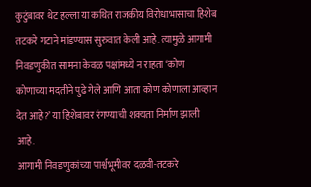कुटुंबावर थेट हल्ला या कथित राजकीय विरोधाभासाचा हिशेब तटकरे गटाने मांडण्यास सुरुवात केली आहे. त्यामुळे आगामी निवडणुकीत सामना केवळ पक्षांमध्ये न राहता ‘कोण कोणाच्या मदतीने पुढे गेले आणि आता कोण कोणाला आव्हान देत आहे?’ या हिशेबावर रंगण्याची शक्यता निर्माण झाली आहे.
आगामी निवडणुकांच्या पार्श्वभूमीवर दळवी-तटकरे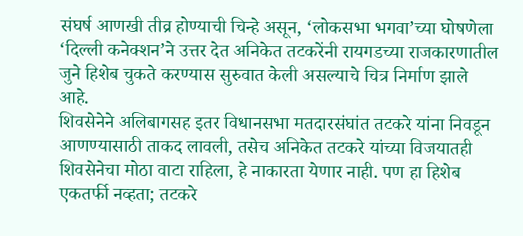संघर्ष आणखी तीव्र होण्याची चिन्हे असून, ‘लोकसभा भगवा’च्या घोषणेला ‘दिल्ली कनेक्शन’ने उत्तर देत अनिकेत तटकरेंनी रायगडच्या राजकारणातील जुने हिशेब चुकते करण्यास सुरुवात केली असल्याचे चित्र निर्माण झाले आहे.
शिवसेनेने अलिबागसह इतर विधानसभा मतदारसंघांत तटकरे यांना निवडून आणण्यासाठी ताकद लावली, तसेच अनिकेत तटकरे यांच्या विजयातही शिवसेनेचा मोठा वाटा राहिला, हे नाकारता येणार नाही. पण हा हिशेब एकतर्फी नव्हता; तटकरे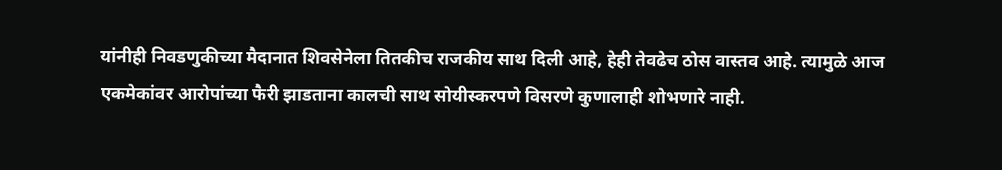यांनीही निवडणुकीच्या मैदानात शिवसेनेला तितकीच राजकीय साथ दिली आहे, हेही तेवढेच ठोस वास्तव आहे. त्यामुळे आज एकमेकांवर आरोपांच्या फैरी झाडताना कालची साथ सोयीस्करपणे विसरणे कुणालाही शोभणारे नाही.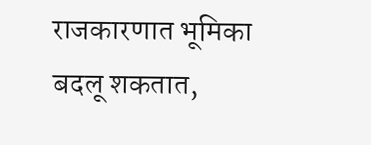राजकारणात भूमिका बदलू शकतात,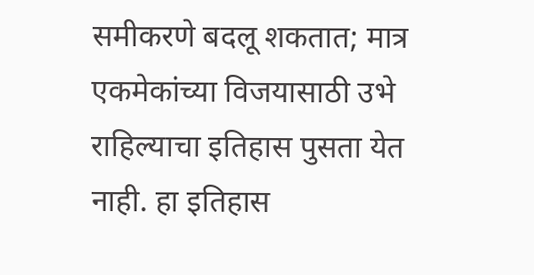समीकरणे बदलू शकतात; मात्र एकमेकांच्या विजयासाठी उभे राहिल्याचा इतिहास पुसता येत नाही. हा इतिहास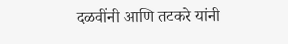दळवींनी आणि तटकरे यांनी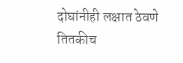दोघांनीही लक्षात ठेवणे तितकीच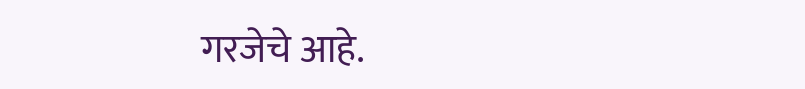गरजेचे आहे.